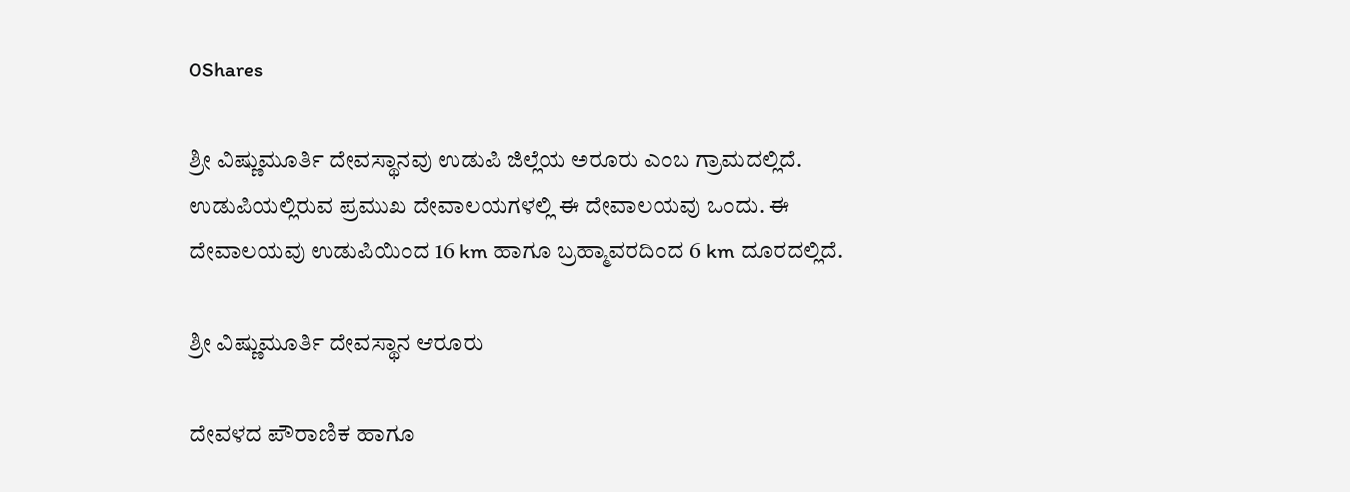0Shares

ಶ್ರೀ ವಿಷ್ಣುಮೂರ್ತಿ ದೇವಸ್ಥಾನವು ಉಡುಪಿ ಜಿಲ್ಲೆಯ ಅರೂರು ಎಂಬ ಗ್ರಾಮದಲ್ಲಿದೆ. ಉಡುಪಿಯಲ್ಲಿರುವ ಪ್ರಮುಖ ದೇವಾಲಯಗಳಲ್ಲಿ ಈ ದೇವಾಲಯವು ಒಂದು. ಈ  ದೇವಾಲಯವು ಉಡುಪಿಯಿಂದ 16 km ಹಾಗೂ ಬ್ರಹ್ಮಾವರದಿಂದ 6 km ದೂರದಲ್ಲಿದೆ.

ಶ್ರೀ ವಿಷ್ಣುಮೂರ್ತಿ ದೇವಸ್ಥಾನ ಆರೂರು

ದೇವಳದ ಪೌರಾಣಿಕ ಹಾಗೂ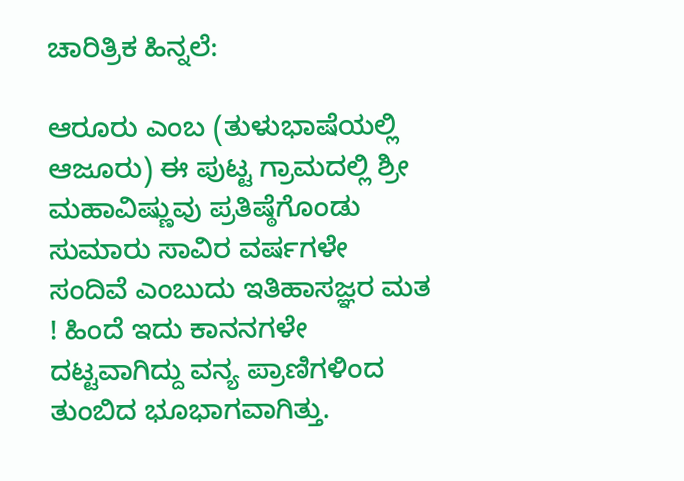ಚಾರಿತ್ರಿಕ ಹಿನ್ನಲೆ:

ಆರೂರು ಎಂಬ (ತುಳುಭಾಷೆಯಲ್ಲಿ ಆಜೂರು) ಈ ಪುಟ್ಟ ಗ್ರಾಮದಲ್ಲಿ ಶ್ರೀ ಮಹಾವಿಷ್ಣುವು ಪ್ರತಿಷ್ಠೆಗೊಂಡು ಸುಮಾರು ಸಾವಿರ ವರ್ಷಗಳೇ ಸಂದಿವೆ ಎಂಬುದು ಇತಿಹಾಸಜ್ಞರ ಮತ ! ಹಿಂದೆ ಇದು ಕಾನನಗಳೇ ದಟ್ಟವಾಗಿದ್ದು ವನ್ಯ ಪ್ರಾಣಿಗಳಿಂದ ತುಂಬಿದ ಭೂಭಾಗವಾಗಿತ್ತು.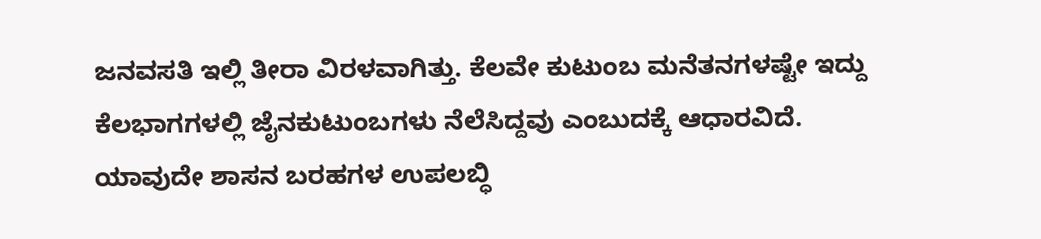ಜನವಸತಿ ಇಲ್ಲಿ ತೀರಾ ವಿರಳವಾಗಿತ್ತು. ಕೆಲವೇ ಕುಟುಂಬ ಮನೆತನಗಳಷ್ಟೇ ಇದ್ದು ಕೆಲಭಾಗಗಳಲ್ಲಿ ಜೈನಕುಟುಂಬಗಳು ನೆಲೆಸಿದ್ದವು ಎಂಬುದಕ್ಕೆ ಆಧಾರವಿದೆ. ಯಾವುದೇ ಶಾಸನ ಬರಹಗಳ ಉಪಲಬ್ಧಿ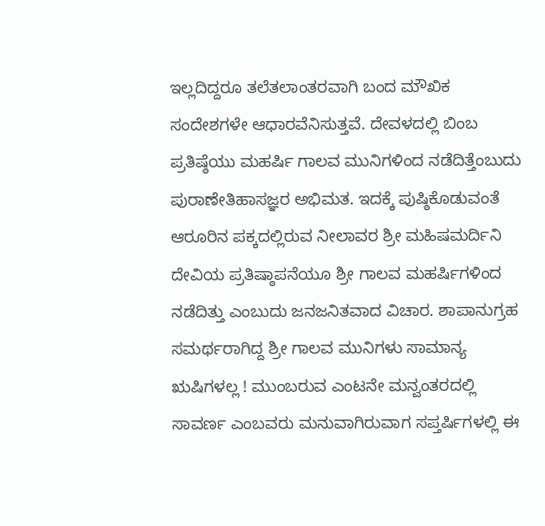ಇಲ್ಲದಿದ್ದರೂ ತಲೆತಲಾಂತರವಾಗಿ ಬಂದ ಮೌಖಿಕ ಸಂದೇಶಗಳೇ ಆಧಾರವೆನಿಸುತ್ತವೆ. ದೇವಳದಲ್ಲಿ ಬಿಂಬ ಪ್ರತಿಷ್ಠೆಯು ಮಹರ್ಷಿ ಗಾಲವ ಮುನಿಗಳಿಂದ ನಡೆದಿತ್ತೆಂಬುದು ಪುರಾಣೇತಿಹಾಸಜ್ಞರ ಅಭಿಮತ. ಇದಕ್ಕೆ ಪುಷ್ಠಿಕೊಡುವಂತೆ ಆರೂರಿನ ಪಕ್ಕದಲ್ಲಿರುವ ನೀಲಾವರ ಶ್ರೀ ಮಹಿಷಮರ್ದಿನಿ ದೇವಿಯ ಪ್ರತಿಷ್ಠಾಪನೆಯೂ ಶ್ರೀ ಗಾಲವ ಮಹರ್ಷಿಗಳಿಂದ ನಡೆದಿತ್ತು ಎಂಬುದು ಜನಜನಿತವಾದ ವಿಚಾರ. ಶಾಪಾನುಗ್ರಹ ಸಮರ್ಥರಾಗಿದ್ದ ಶ್ರೀ ಗಾಲವ ಮುನಿಗಳು ಸಾಮಾನ್ಯ ಋಷಿಗಳಲ್ಲ ! ಮುಂಬರುವ ಎಂಟನೇ ಮನ್ವಂತರದಲ್ಲಿ ಸಾವರ್ಣ ಎಂಬವರು ಮನುವಾಗಿರುವಾಗ ಸಪ್ತರ್ಷಿಗಳಲ್ಲಿ ಈ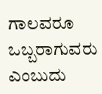ಗಾಲವರೂ ಒಬ್ಬರಾಗುವರು ಎಂಬುದು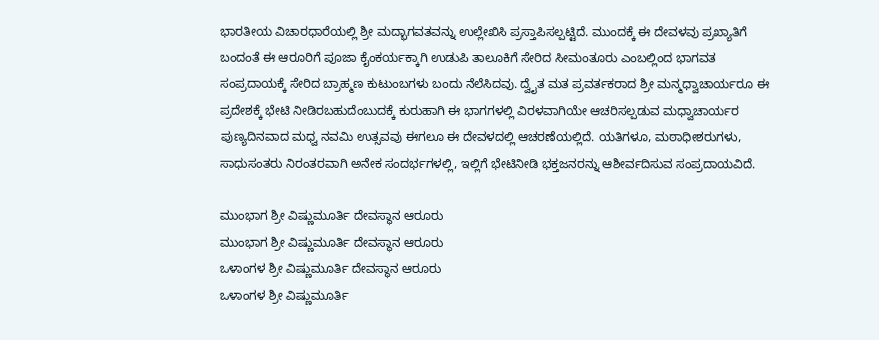ಭಾರತೀಯ ವಿಚಾರಧಾರೆಯಲ್ಲಿ ಶ್ರೀ ಮದ್ಭಾಗವತವನ್ನು ಉಲ್ಲೇಖಿಸಿ ಪ್ರಸ್ತಾಪಿಸಲ್ಪಟ್ಟಿದೆ. ಮುಂದಕ್ಕೆ ಈ ದೇವಳವು ಪ್ರಖ್ಯಾತಿಗೆ ಬಂದಂತೆ ಈ ಆರೂರಿಗೆ ಪೂಜಾ ಕೈಂಕರ್ಯಕ್ಕಾಗಿ ಉಡುಪಿ ತಾಲೂಕಿಗೆ ಸೇರಿದ ಸೀಮಂತೂರು ಎಂಬಲ್ಲಿಂದ ಭಾಗವತ ಸಂಪ್ರದಾಯಕ್ಕೆ ಸೇರಿದ ಬ್ರಾಹ್ಮಣ ಕುಟುಂಬಗಳು ಬಂದು ನೆಲೆಸಿದವು. ದ್ವೈತ ಮತ ಪ್ರವರ್ತಕರಾದ ಶ್ರೀ ಮನ್ಮಧ್ವಾಚಾರ್ಯರೂ ಈ ಪ್ರದೇಶಕ್ಕೆ ಭೇಟಿ ನೀಡಿರಬಹುದೆಂಬುದಕ್ಕೆ ಕುರುಹಾಗಿ ಈ ಭಾಗಗಳಲ್ಲಿ ವಿರಳವಾಗಿಯೇ ಆಚರಿಸಲ್ಪಡುವ ಮಧ್ವಾಚಾರ್ಯರ ಪುಣ್ಯದಿನವಾದ ಮಧ್ವ ನವಮಿ ಉತ್ಸವವು ಈಗಲೂ ಈ ದೇವಳದಲ್ಲಿ ಆಚರಣೆಯಲ್ಲಿದೆ. ಯತಿಗಳೂ, ಮಠಾಧೀಶರುಗಳು, ಸಾಧುಸಂತರು ನಿರಂತರವಾಗಿ ಅನೇಕ ಸಂದರ್ಭಗಳಲ್ಲಿ, ಇಲ್ಲಿಗೆ ಭೇಟಿನೀಡಿ ಭಕ್ತಜನರನ್ನು ಆಶೀರ್ವದಿಸುವ ಸಂಪ್ರದಾಯವಿದೆ.

ಮುಂಭಾಗ ಶ್ರೀ ವಿಷ್ಣುಮೂರ್ತಿ ದೇವಸ್ಥಾನ ಆರೂರು
ಮುಂಭಾಗ ಶ್ರೀ ವಿಷ್ಣುಮೂರ್ತಿ ದೇವಸ್ಥಾನ ಆರೂರು
ಒಳಾಂಗಳ ಶ್ರೀ ವಿಷ್ಣುಮೂರ್ತಿ ದೇವಸ್ಥಾನ ಆರೂರು
ಒಳಾಂಗಳ ಶ್ರೀ ವಿಷ್ಣುಮೂರ್ತಿ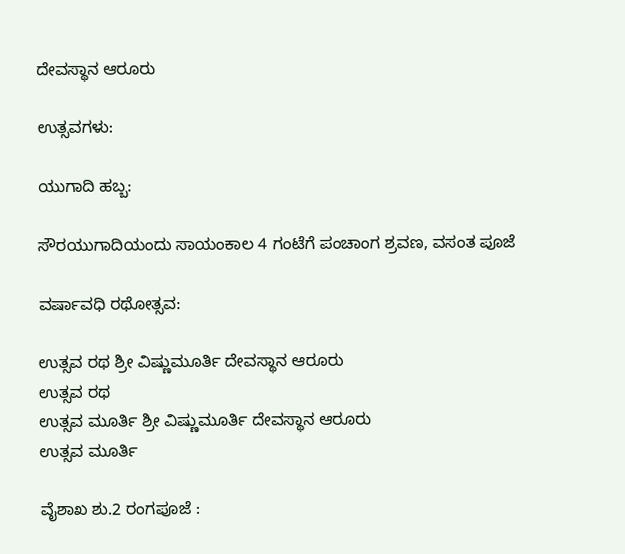ದೇವಸ್ಥಾನ ಆರೂರು

ಉತ್ಸವಗಳು:

ಯುಗಾದಿ ಹಬ್ಬ:

ಸೌರಯುಗಾದಿಯಂದು ಸಾಯಂಕಾಲ 4 ಗಂಟೆಗೆ ಪಂಚಾಂಗ ಶ್ರವಣ, ವಸಂತ ಪೂಜೆ

ವರ್ಷಾವಧಿ ರಥೋತ್ಸವ:

ಉತ್ಸವ ರಥ ಶ್ರೀ ವಿಷ್ಣುಮೂರ್ತಿ ದೇವಸ್ಥಾನ ಆರೂರು
ಉತ್ಸವ ರಥ
ಉತ್ಸವ ಮೂರ್ತಿ ಶ್ರೀ ವಿಷ್ಣುಮೂರ್ತಿ ದೇವಸ್ಥಾನ ಆರೂರು
ಉತ್ಸವ ಮೂರ್ತಿ

ವೈಶಾಖ ಶು.2 ರಂಗಪೂಜೆ :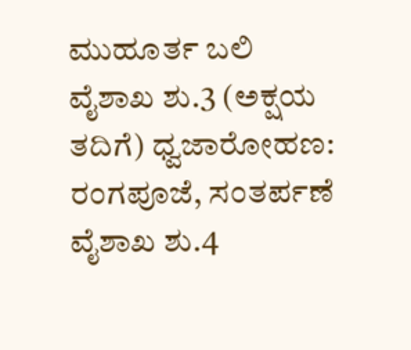ಮುಹೂರ್ತ ಬಲಿ
ವೈಶಾಖ ಶು.3 (ಅಕ್ಷಯ ತದಿಗೆ) ಧ್ವಜಾರೋಹಣ: ರಂಗಪೂಜೆ, ಸಂತರ್ಪಣೆ
ವೈಶಾಖ ಶು.4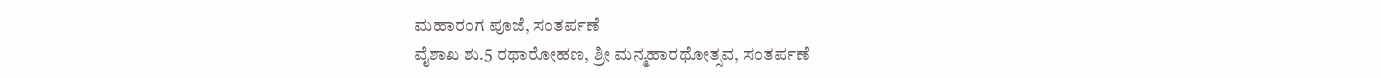ಮಹಾರಂಗ ಪೂಜೆ, ಸಂತರ್ಪಣೆ
ವೈಶಾಖ ಶು.5 ರಥಾರೋಹಣ, ಶ್ರೀ ಮನ್ಮಹಾರಥೋತ್ಸವ, ಸಂತರ್ಪಣೆ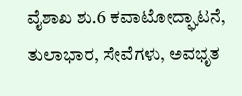ವೈಶಾಖ ಶು.6 ಕವಾಟೋದ್ಘಾಟನೆ, ತುಲಾಭಾರ, ಸೇವೆಗಳು, ಅವಭೃತ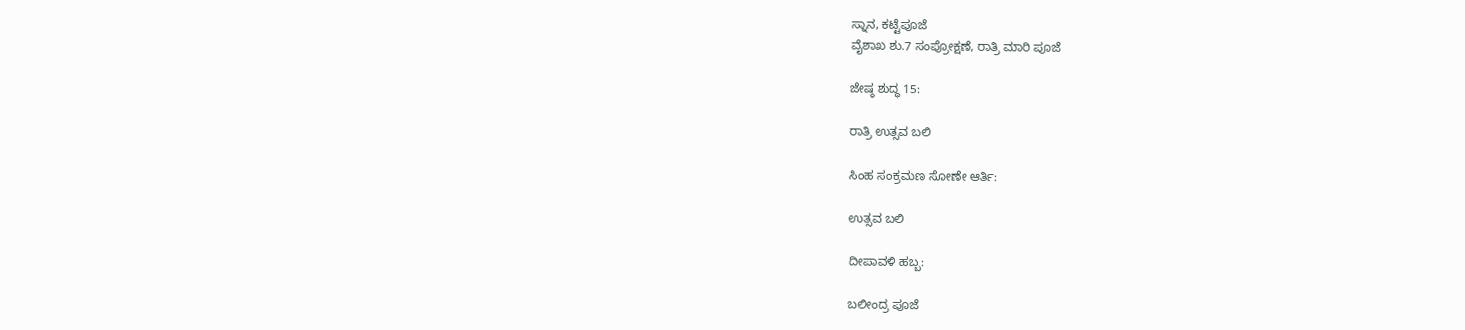ಸ್ನಾನ, ಕಟ್ಟೆಪೂಜೆ
ವೈಶಾಖ ಶು.7 ಸಂಪ್ರೋಕ್ಷಣೆ, ರಾತ್ರಿ ಮಾರಿ ಪೂಜೆ

ಜೇಷ್ಠ ಶುದ್ಧ 15:

ರಾತ್ರಿ ಉತ್ಸವ ಬಲಿ

ಸಿಂಹ ಸಂಕ್ರಮಣ ಸೋಣೇ ಆರ್ತಿ:

ಉತ್ಸವ ಬಲಿ

ದೀಪಾವಳಿ ಹಬ್ಬ:

ಬಲೀಂದ್ರ ಪೂಜೆ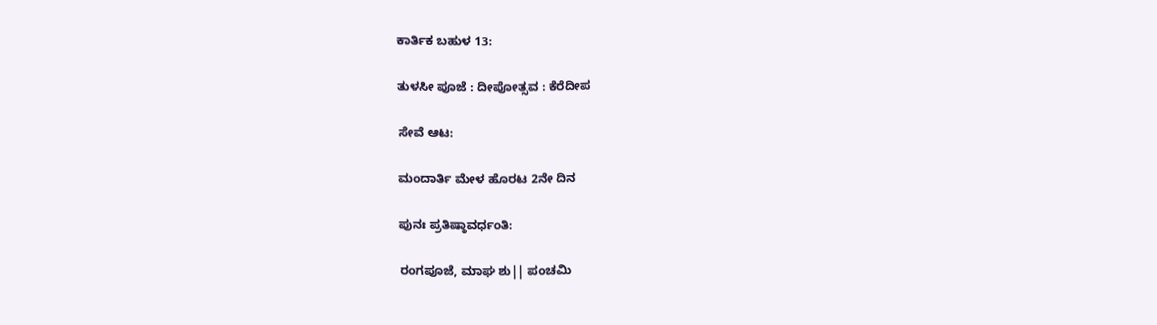ಕಾರ್ತಿಕ ಬಹುಳ 13:

ತುಳಸೀ ಪೂಜೆ : ದೀಪೋತ್ಸವ : ಕೆರೆದೀಪ

ಸೇವೆ ಆಟ:

ಮಂದಾರ್ತಿ ಮೇಳ ಹೊರಟ 2ನೇ ದಿನ

ಪುನಃ ಪ್ರತಿಷ್ಠಾವರ್ಧಂತಿ:

ರಂಗಪೂಜೆ, ಮಾಘ ಶು|| ಪಂಚಮಿ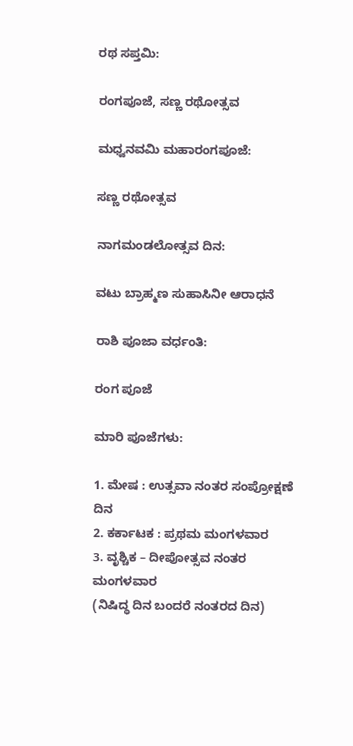ರಥ ಸಪ್ತಮಿ:

ರಂಗಪೂಜೆ, ಸಣ್ಣ ರಥೋತ್ಸವ

ಮಧ್ವನವಮಿ ಮಹಾರಂಗಪೂಜೆ:

ಸಣ್ಣ ರಥೋತ್ಸವ

ನಾಗಮಂಡಲೋತ್ಸವ ದಿನ:

ವಟು ಬ್ರಾಹ್ಮಣ ಸುಹಾಸಿನೀ ಆರಾಧನೆ

ರಾಶಿ ಪೂಜಾ ವರ್ಧಂತಿ:

ರಂಗ ಪೂಜೆ

ಮಾರಿ ಪೂಜೆಗಳು:

1. ಮೇಷ : ಉತ್ಸವಾ ನಂತರ ಸಂಪ್ರೋಕ್ಷಣೆ ದಿನ
2. ಕರ್ಕಾಟಕ : ಪ್ರಥಮ ಮಂಗಳವಾರ
3. ವೃಶ್ಚಿಕ – ದೀಪೋತ್ಸವ ನಂತರ ಮಂಗಳವಾರ
(ನಿಷಿದ್ಧ ದಿನ ಬಂದರೆ ನಂತರದ ದಿನ)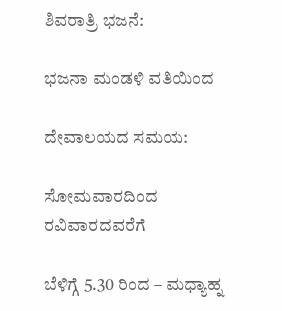ಶಿವರಾತ್ರಿ ಭಜನೆ:

ಭಜನಾ ಮಂಡಳಿ ವತಿಯಿಂದ

ದೇವಾಲಯದ ಸಮಯ:

ಸೋಮವಾರದಿಂದ ರವಿವಾರದವರೆಗೆ

ಬೆಳಿಗ್ಗೆ 5.30 ರಿಂದ – ಮಧ್ಯಾಹ್ನ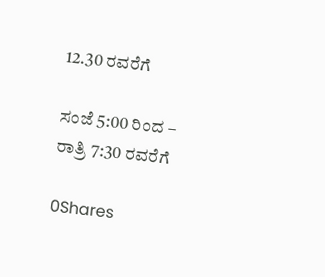12.30 ರವರೆಗೆ

ಸಂಜೆ 5:00 ರಿಂದ –  ರಾತ್ರಿ 7:30 ರವರೆಗೆ

0Shares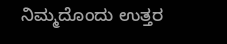ನಿಮ್ಮದೊಂದು ಉತ್ತರ